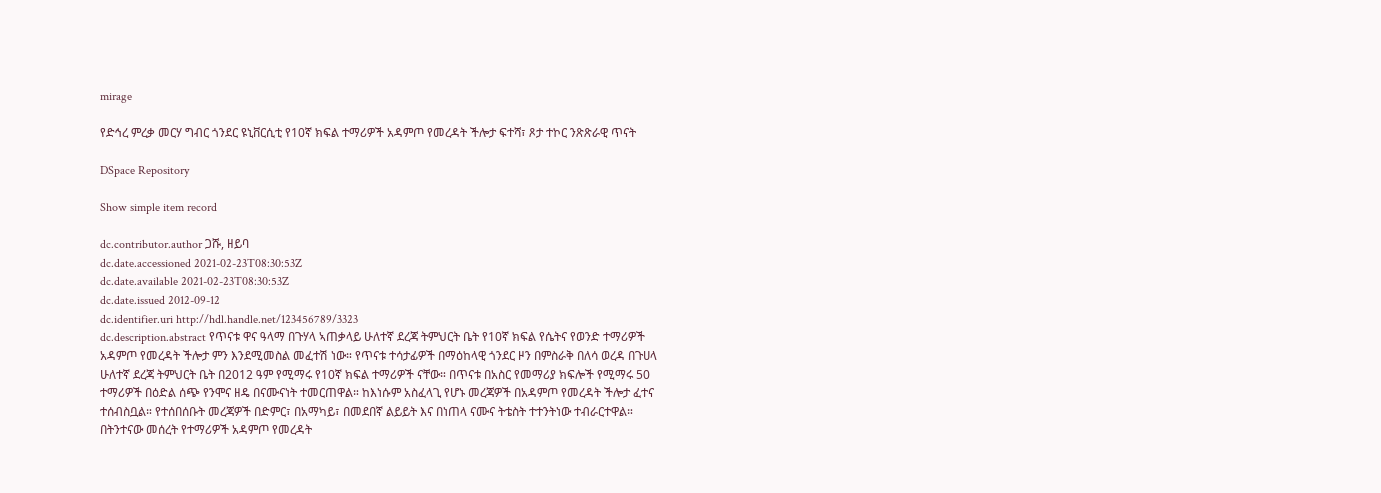mirage

የድኅረ ምረቃ መርሃ ግብር ጎንደር ዩኒቨርሲቲ የ10ኛ ክፍል ተማሪዎች አዳምጦ የመረዳት ችሎታ ፍተሻ፣ ጾታ ተኮር ንጽጽራዊ ጥናት

DSpace Repository

Show simple item record

dc.contributor.author ጋሹ, ዘይባ
dc.date.accessioned 2021-02-23T08:30:53Z
dc.date.available 2021-02-23T08:30:53Z
dc.date.issued 2012-09-12
dc.identifier.uri http://hdl.handle.net/123456789/3323
dc.description.abstract የጥናቱ ዋና ዓላማ በጉሃላ ኣጠቃላይ ሁለተኛ ደረጃ ትምህርት ቤት የ10ኛ ክፍል የሴትና የወንድ ተማሪዎች አዳምጦ የመረዳት ችሎታ ምን እንደሚመስል መፈተሽ ነው። የጥናቱ ተሳታፊዎች በማዕከላዊ ጎንደር ዞን በምስራቅ በለሳ ወረዳ በጉሀላ ሁለተኛ ደረጃ ትምህርት ቤት በ2012 ዓም የሚማሩ የ10ኛ ክፍል ተማሪዎች ናቸው። በጥናቱ በአስር የመማሪያ ክፍሎች የሚማሩ 50 ተማሪዎች በዕድል ሰጭ የንሞና ዘዴ በናሙናነት ተመርጠዋል። ከእነሱም አስፈላጊ የሆኑ መረጃዎች በአዳምጦ የመረዳት ችሎታ ፈተና ተሰብስቧል። የተሰበሰቡት መረጃዎች በድምር፣ በአማካይ፣ በመደበኛ ልይይት እና በነጠላ ናሙና ትቴስት ተተንትነው ተብራርተዋል። በትንተናው መሰረት የተማሪዎች አዳምጦ የመረዳት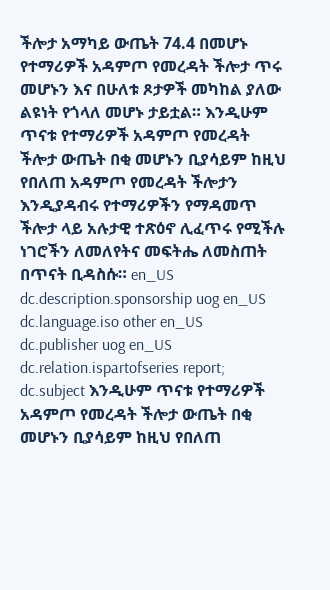ችሎታ አማካይ ውጤት 74.4 በመሆኑ የተማሪዎች አዳምጦ የመረዳት ችሎታ ጥሩ መሆኑን እና በሁለቱ ጾታዎች መካከል ያለው ልዩነት የጎላለ መሆኑ ታይቷል። እንዲሁም ጥናቱ የተማሪዎች አዳምጦ የመረዳት ችሎታ ውጤት በቂ መሆኑን ቢያሳይም ከዚህ የበለጠ አዳምጦ የመረዳት ችሎታን እንዲያዳብሩ የተማሪዎችን የማዳመጥ ችሎታ ላይ አሉታዊ ተጽዕኖ ሊፈጥሩ የሚችሉ ነገሮችን ለመለየትና መፍትሔ ለመስጠት በጥናት ቢዳስሱ። en_US
dc.description.sponsorship uog en_US
dc.language.iso other en_US
dc.publisher uog en_US
dc.relation.ispartofseries report;
dc.subject እንዲሁም ጥናቱ የተማሪዎች አዳምጦ የመረዳት ችሎታ ውጤት በቂ መሆኑን ቢያሳይም ከዚህ የበለጠ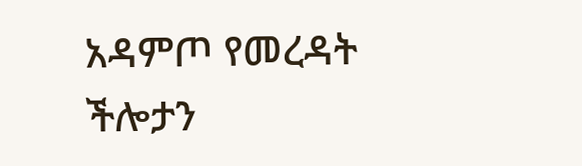አዳምጦ የመረዳት ችሎታን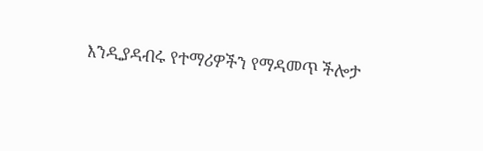እንዲያዳብሩ የተማሪዎችን የማዳመጥ ችሎታ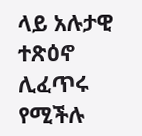ላይ አሉታዊ ተጽዕኖ ሊፈጥሩ የሚችሉ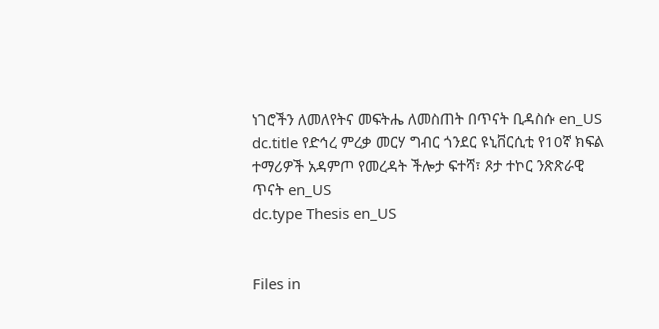ነገሮችን ለመለየትና መፍትሔ ለመስጠት በጥናት ቢዳስሱ en_US
dc.title የድኅረ ምረቃ መርሃ ግብር ጎንደር ዩኒቨርሲቲ የ10ኛ ክፍል ተማሪዎች አዳምጦ የመረዳት ችሎታ ፍተሻ፣ ጾታ ተኮር ንጽጽራዊ ጥናት en_US
dc.type Thesis en_US


Files in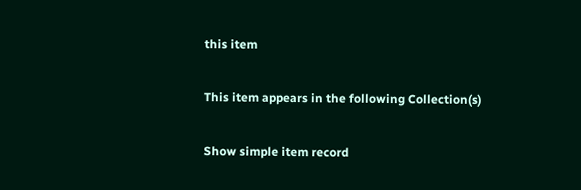this item

This item appears in the following Collection(s)

Show simple item record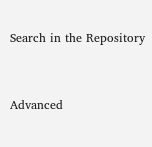Search in the Repository


Advanced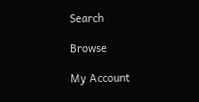Search

Browse

My Account